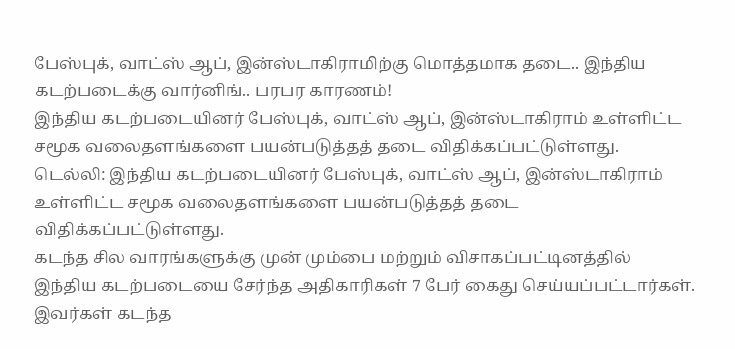பேஸ்புக், வாட்ஸ் ஆப், இன்ஸ்டாகிராமிற்கு மொத்தமாக தடை.. இந்திய கடற்படைக்கு வார்னிங்.. பரபர காரணம்!
இந்திய கடற்படையினர் பேஸ்புக், வாட்ஸ் ஆப், இன்ஸ்டாகிராம் உள்ளிட்ட சமூக வலைதளங்களை பயன்படுத்தத் தடை விதிக்கப்பட்டுள்ளது.
டெல்லி: இந்திய கடற்படையினர் பேஸ்புக், வாட்ஸ் ஆப், இன்ஸ்டாகிராம் உள்ளிட்ட சமூக வலைதளங்களை பயன்படுத்தத் தடை விதிக்கப்பட்டுள்ளது.
கடந்த சில வாரங்களுக்கு முன் மும்பை மற்றும் விசாகப்பட்டினத்தில் இந்திய கடற்படையை சேர்ந்த அதிகாரிகள் 7 பேர் கைது செய்யப்பட்டார்கள். இவர்கள் கடந்த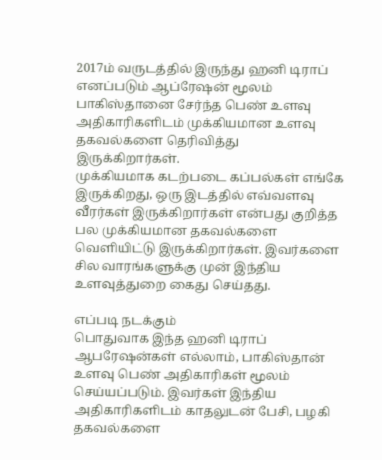2017ம் வருடத்தில் இருந்து ஹனி டிராப் எனப்படும் ஆப்ரேஷன் மூலம் பாகிஸ்தானை சேர்ந்த பெண் உளவு அதிகாரிகளிடம் முக்கியமான உளவு தகவல்களை தெரிவித்து இருக்கிறார்கள்.
முக்கியமாக கடற்படை கப்பல்கள் எங்கே இருக்கிறது, ஒரு இடத்தில் எவ்வளவு வீரர்கள் இருக்கிறார்கள் என்பது குறித்த பல முக்கியமான தகவல்களை வெளியிட்டு இருக்கிறார்கள். இவர்களை சில வாரங்களுக்கு முன் இந்திய உளவுத்துறை கைது செய்தது.

எப்படி நடக்கும்
பொதுவாக இந்த ஹனி டிராப் ஆபரேஷன்கள் எல்லாம், பாகிஸ்தான் உளவு பெண் அதிகாரிகள் மூலம் செய்யப்படும். இவர்கள் இந்திய அதிகாரிகளிடம் காதலுடன் பேசி, பழகி தகவல்களை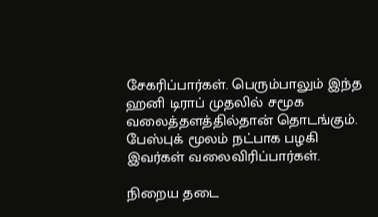சேகரிப்பார்கள். பெரும்பாலும் இந்த ஹனி டிராப் முதலில் சமூக வலைத்தளத்தில்தான் தொடங்கும். பேஸ்புக் மூலம் நட்பாக பழகி இவர்கள் வலைவிரிப்பார்கள்.

நிறைய தடை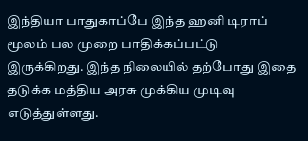இந்தியா பாதுகாப்பே இந்த ஹனி டிராப் மூலம் பல முறை பாதிக்கப்பட்டு இருக்கிறது. இந்த நிலையில் தற்போது இதை தடுக்க மத்திய அரசு முக்கிய முடிவு எடுத்துள்ளது.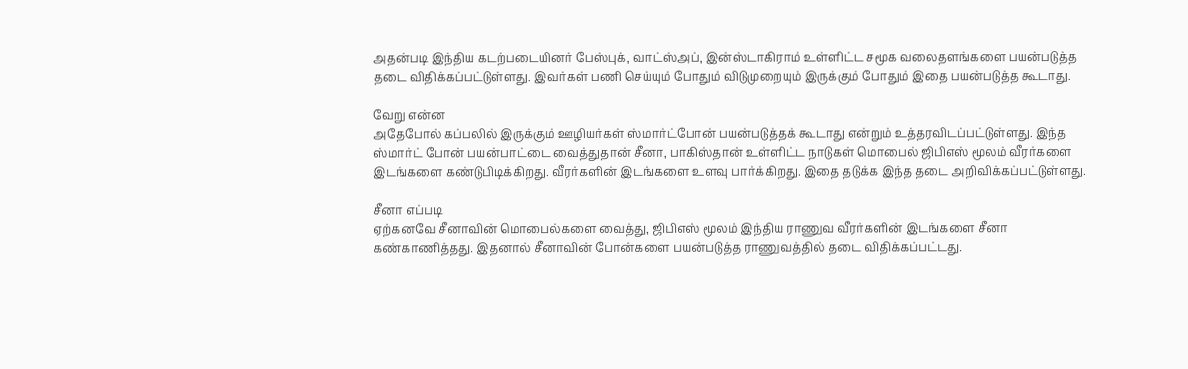அதன்படி இந்திய கடற்படையினர் பேஸ்புக், வாட்ஸ்அப், இன்ஸ்டாகிராம் உள்ளிட்ட சமூக வலைதளங்களை பயன்படுத்த தடை விதிக்கப்பட்டுள்ளது. இவர்கள் பணி செய்யும் போதும் விடுமுறையும் இருக்கும் போதும் இதை பயன்படுத்த கூடாது.

வேறு என்ன
அதேபோல் கப்பலில் இருக்கும் ஊழியர்கள் ஸ்மார்ட்போன் பயன்படுத்தக் கூடாது என்றும் உத்தரவிடப்பட்டுள்ளது. இந்த ஸ்மார்ட் போன் பயன்பாட்டை வைத்துதான் சீனா, பாகிஸ்தான் உள்ளிட்ட நாடுகள் மொபைல் ஜிபிஎஸ் மூலம் வீரர்களை இடங்களை கண்டுபிடிக்கிறது. வீரர்களின் இடங்களை உளவு பார்க்கிறது. இதை தடுக்க இந்த தடை அறிவிக்கப்பட்டுள்ளது.

சீனா எப்படி
ஏற்கனவே சீனாவின் மொபைல்களை வைத்து, ஜிபிஎஸ் மூலம் இந்திய ராணுவ வீரர்களின் இடங்களை சீனா கண்காணித்தது. இதனால் சீனாவின் போன்களை பயன்படுத்த ராணுவத்தில் தடை விதிக்கப்பட்டது.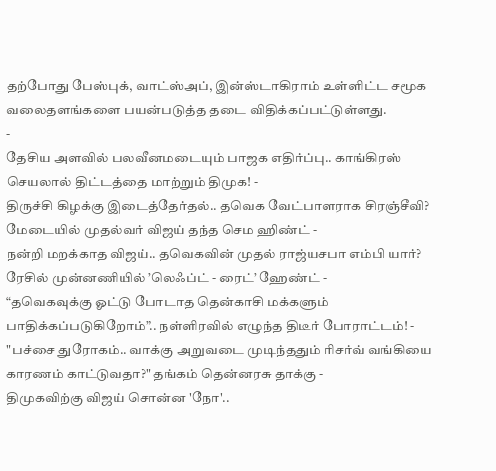தற்போது பேஸ்புக், வாட்ஸ்அப், இன்ஸ்டாகிராம் உள்ளிட்ட சமூக வலைதளங்களை பயன்படுத்த தடை விதிக்கப்பட்டுள்ளது.
-
தேசிய அளவில் பலவீனமடையும் பாஜக எதிர்ப்பு.. காங்கிரஸ் செயலால் திட்டத்தை மாற்றும் திமுக! -
திருச்சி கிழக்கு இடைத்தேர்தல்.. தவெக வேட்பாளராக சிரஞ்சீவி? மேடையில் முதல்வர் விஜய் தந்த செம ஹிண்ட் -
நன்றி மறக்காத விஜய்.. தவெகவின் முதல் ராஜ்யசபா எம்பி யார்? ரேசில் முன்னணியில் ’லெஃப்ட் - ரைட்’ ஹேண்ட் -
“தவெகவுக்கு ஓட்டு போடாத தென்காசி மக்களும் பாதிக்கப்படுகிறோம்”.. நள்ளிரவில் எழுந்த திடீர் போராட்டம்! -
"பச்சை துரோகம்.. வாக்கு அறுவடை முடிந்ததும் ரிசர்வ் வங்கியை காரணம் காட்டுவதா?" தங்கம் தென்னரசு தாக்கு -
திமுகவிற்கு விஜய் சொன்ன 'நோ'..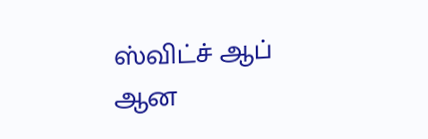ஸ்விட்ச் ஆப் ஆன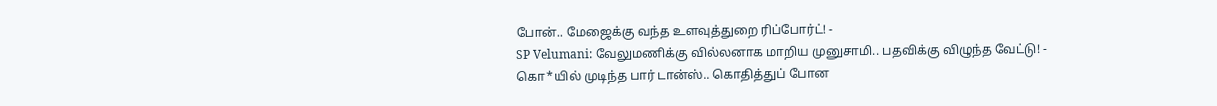போன்.. மேஜைக்கு வந்த உளவுத்துறை ரிப்போர்ட்! -
SP Velumani: வேலுமணிக்கு வில்லனாக மாறிய முனுசாமி.. பதவிக்கு விழுந்த வேட்டு! -
கொ*யில் முடிந்த பார் டான்ஸ்.. கொதித்துப் போன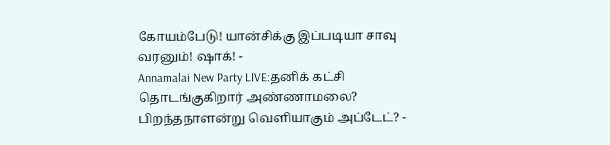கோயம்பேடு! யான்சிக்கு இப்படியா சாவு வரனும்! ஷாக்! -
Annamalai New Party LIVE:தனிக் கட்சி தொடங்குகிறார் அண்ணாமலை? பிறந்தநாளன்று வெளியாகும் அப்டேட்? -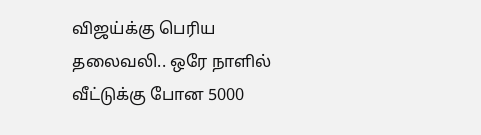விஜய்க்கு பெரிய தலைவலி.. ஒரே நாளில் வீட்டுக்கு போன 5000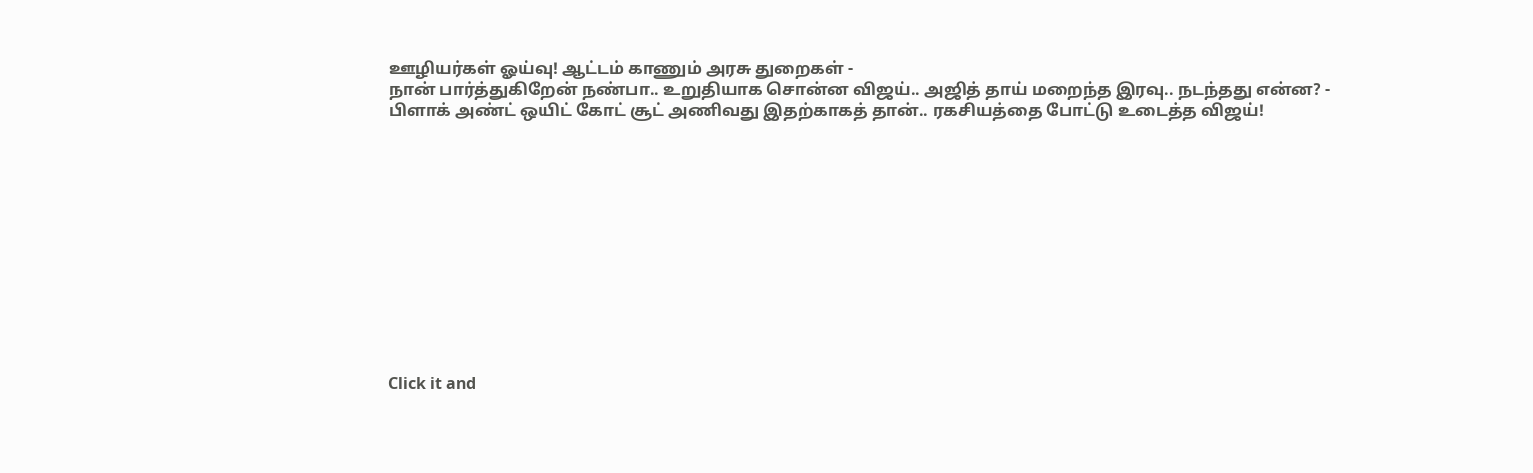ஊழியர்கள் ஓய்வு! ஆட்டம் காணும் அரசு துறைகள் -
நான் பார்த்துகிறேன் நண்பா.. உறுதியாக சொன்ன விஜய்.. அஜித் தாய் மறைந்த இரவு.. நடந்தது என்ன? -
பிளாக் அண்ட் ஒயிட் கோட் சூட் அணிவது இதற்காகத் தான்.. ரகசியத்தை போட்டு உடைத்த விஜய்!












Click it and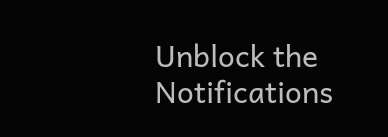Unblock the Notifications